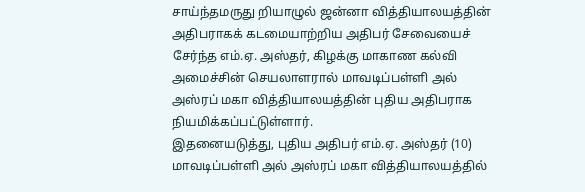சாய்ந்தமருது றியாழுல் ஜன்னா வித்தியாலயத்தின் அதிபராகக் கடமையாற்றிய அதிபர் சேவையைச் சேர்ந்த எம்.ஏ. அஸ்தர், கிழக்கு மாகாண கல்வி அமைச்சின் செயலாளரால் மாவடிப்பள்ளி அல் அஸ்ரப் மகா வித்தியாலயத்தின் புதிய அதிபராக நியமிக்கப்பட்டுள்ளார்.
இதனையடுத்து, புதிய அதிபர் எம்.ஏ. அஸ்தர் (10) மாவடிப்பள்ளி அல் அஸ்ரப் மகா வித்தியாலயத்தில்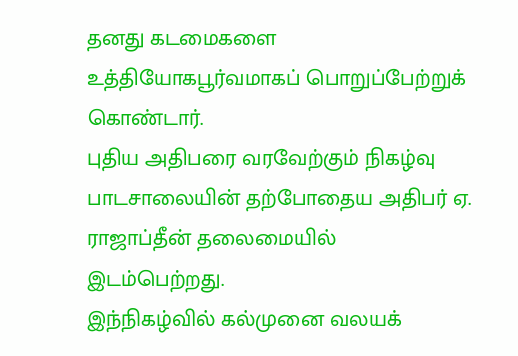தனது கடமைகளை உத்தியோகபூர்வமாகப் பொறுப்பேற்றுக் கொண்டார்.
புதிய அதிபரை வரவேற்கும் நிகழ்வு பாடசாலையின் தற்போதைய அதிபர் ஏ. ராஜாப்தீன் தலைமையில் இடம்பெற்றது.
இந்நிகழ்வில் கல்முனை வலயக்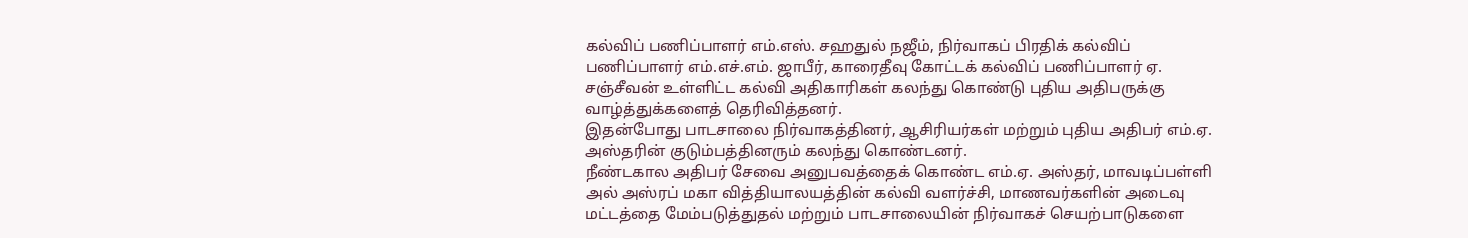கல்விப் பணிப்பாளர் எம்.எஸ். சஹதுல் நஜீம், நிர்வாகப் பிரதிக் கல்விப் பணிப்பாளர் எம்.எச்.எம். ஜாபீர், காரைதீவு கோட்டக் கல்விப் பணிப்பாளர் ஏ. சஞ்சீவன் உள்ளிட்ட கல்வி அதிகாரிகள் கலந்து கொண்டு புதிய அதிபருக்கு வாழ்த்துக்களைத் தெரிவித்தனர்.
இதன்போது பாடசாலை நிர்வாகத்தினர், ஆசிரியர்கள் மற்றும் புதிய அதிபர் எம்.ஏ. அஸ்தரின் குடும்பத்தினரும் கலந்து கொண்டனர்.
நீண்டகால அதிபர் சேவை அனுபவத்தைக் கொண்ட எம்.ஏ. அஸ்தர், மாவடிப்பள்ளி அல் அஸ்ரப் மகா வித்தியாலயத்தின் கல்வி வளர்ச்சி, மாணவர்களின் அடைவு மட்டத்தை மேம்படுத்துதல் மற்றும் பாடசாலையின் நிர்வாகச் செயற்பாடுகளை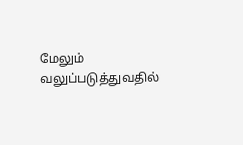மேலும் வலுப்படுத்துவதில்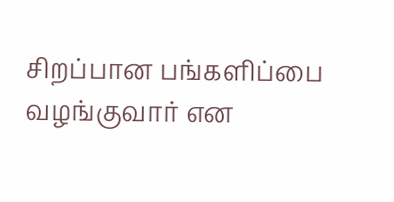சிறப்பான பங்களிப்பை வழங்குவார் என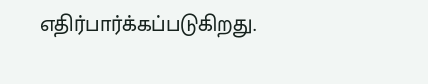எதிர்பார்க்கப்படுகிறது.